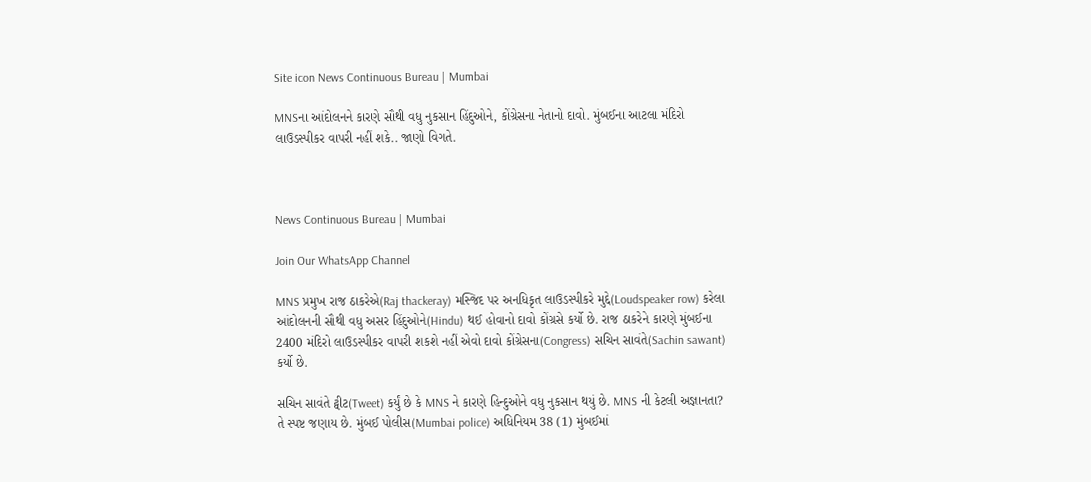Site icon News Continuous Bureau | Mumbai

MNSના આંદોલનને કારણે સૌથી વધુ નુકસાન હિંદુઓને, કોંગ્રેસના નેતાનો દાવો. મુંબઈના આટલા મંદિરો લાઉડસ્પીકર વાપરી નહીં શકે.. જાણો વિગતે.



News Continuous Bureau | Mumbai

Join Our WhatsApp Channel

MNS પ્રમુખ રાજ ઠાકરેએ(Raj thackeray) મસ્જિદ પર અનધિકૃત લાઉડસ્પીકરે મુદ્દે(Loudspeaker row) કરેલા આંદોલનની સૌથી વધુ અસર હિંદુઓને(Hindu) થઈ હોવાનો દાવો કોંગ્રસે કર્યો છે. રાજ ઠાકરેને કારણે મુંબઈના 2400 મંદિરો લાઉડસ્પીકર વાપરી શકશે નહીં એવો દાવો કોંગ્રેસના(Congress) સચિન સાવંતે(Sachin sawant) કર્યો છે.

સચિન સાવંતે ટ્વીટ(Tweet) કર્યું છે કે MNS ને કારણે હિન્દુઓને વધુ નુકસાન થયું છે. MNS ની કેટલી અજ્ઞાનતા? તે સ્પષ્ટ જણાય છે. મુંબઈ પોલીસ(Mumbai police) અધિનિયમ 38 (1) મુંબઈમાં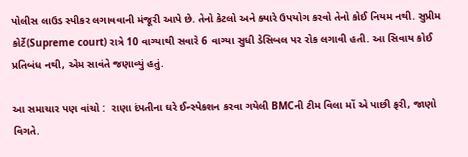પોલીસ લાઉડ સ્પીકર લગાવવાની મંજૂરી આપે છે. તેનો કેટલો અને ક્યારે ઉપયોગ કરવો તેનો કોઈ નિયમ નથી. સુપ્રીમ કોર્ટે(Supreme court) રાત્રે 10 વાગ્યાથી સવારે 6 વાગ્યા સુધી ડેસિબલ પર રોક લગાવી હતી. આ સિવાય કોઈ પ્રતિબંધ નથી, એમ સાવંતે જણાવ્યું હતું.

આ સમાચાર પણ વાંચો :  રાણા દંપતીના ઘરે ઈન્સ્પેકશન કરવા ગયેલી BMCની ટીમ વિલા મોં એ પાછી ફરી, જાણો વિગતે.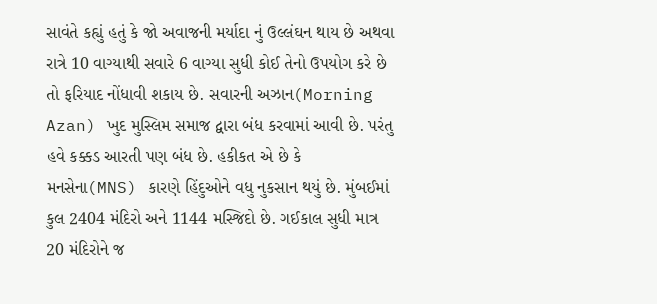સાવંતે કહ્યું હતું કે જો અવાજની મર્યાદા નું ઉલ્લંઘન થાય છે અથવા રાત્રે 10 વાગ્યાથી સવારે 6 વાગ્યા સુધી કોઈ તેનો ઉપયોગ કરે છે તો ફરિયાદ નોંધાવી શકાય છે. સવારની અઝાન(Morning Azan) ખુદ મુસ્લિમ સમાજ દ્વારા બંધ કરવામાં આવી છે. પરંતુ હવે કક્કડ આરતી પણ બંધ છે. હકીકત એ છે કે મનસેના(MNS) કારણે હિંદુઓને વધુ નુકસાન થયું છે. મુંબઈમાં કુલ 2404 મંદિરો અને 1144 મસ્જિદો છે. ગઈકાલ સુધી માત્ર 20 મંદિરોને જ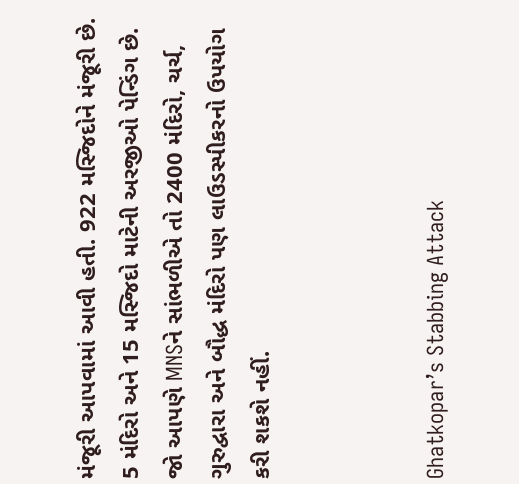મંજૂરી આપવામાં આવી હતી. 922 મસ્જિદોને મંજૂરી છે. 5 મંદિરો અને 15 મસ્જિદો માટેની અરજીઓ પેન્ડિંગ છે. જો આપણે MNSને સાંભળીએ તો 2400 મંદિરો, ચર્ચ, ગુરુદ્વારા અને બૌદ્ધ મંદિરો પણ લાઉડસ્પીકરનો ઉપયોગ કરી શકશે નહીં.



Ghatkopar’s Stabbing Attack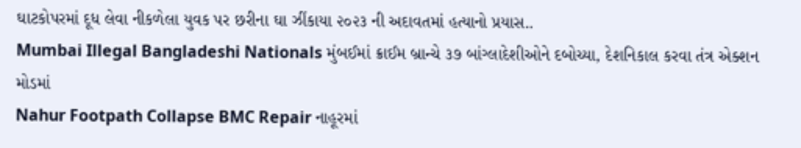ઘાટકોપરમાં દૂધ લેવા નીકળેલા યુવક પર છરીના ઘા ઝીંકાયા ૨૦૨૩ ની અદાવતમાં હત્યાનો પ્રયાસ..
Mumbai Illegal Bangladeshi Nationals મુંબઈમાં ક્રાઈમ બ્રાન્ચે ૩૭ બાંગ્લાદેશીઓને દબોચ્યા, દેશનિકાલ કરવા તંત્ર એક્શન મોડમાં
Nahur Footpath Collapse BMC Repair નાહૂરમાં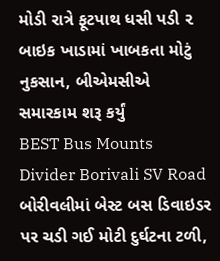મોડી રાત્રે ફૂટપાથ ધસી પડી ૨ બાઇક ખાડામાં ખાબકતા મોટું નુકસાન, બીએમસીએ સમારકામ શરૂ કર્યું
BEST Bus Mounts Divider Borivali SV Road બોરીવલીમાં બેસ્ટ બસ ડિવાઇડર પર ચડી ગઈ મોટી દુર્ઘટના ટળી,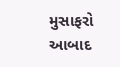મુસાફરો આબાદ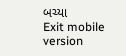બચ્યા
Exit mobile version